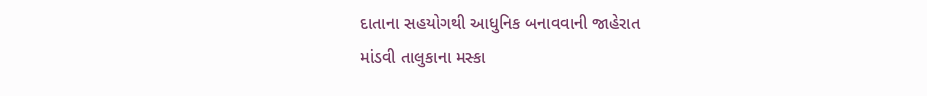દાતાના સહયોગથી આધુનિક બનાવવાની જાહેરાત
માંડવી તાલુકાના મસ્કા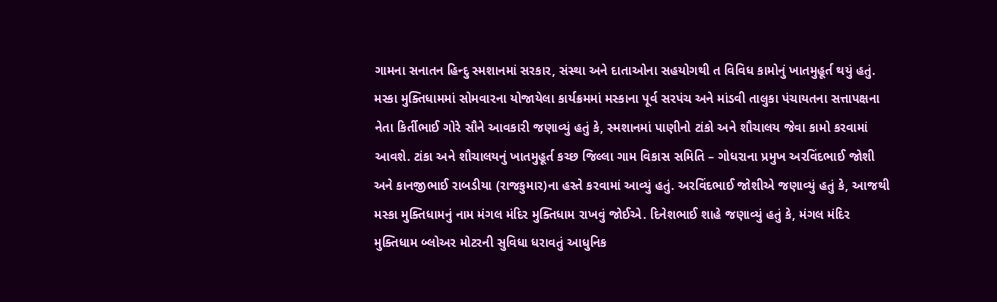ગામના સનાતન હિન્દુ સ્મશાનમાં સરકાર, સંસ્થા અને દાતાઓના સહયોગથી ત વિવિધ કામોનું ખાતમુહૂર્ત થયું હતું. મસ્કા મુક્તિધામમાં સોમવારના યોજાયેલા કાર્યક્રમમાં મસ્કાના પૂર્વ સરપંચ અને માંડવી તાલુકા પંચાયતના સત્તાપક્ષના નેતા કિર્તીભાઈ ગોરે સૌને આવકારી જણાવ્યું હતું કે, સ્મશાનમાં પાણીનો ટાંકો અને શૌચાલય જેવા કામો કરવામાં આવશે. ટાંકા અને શૌચાલયનું ખાતમુહૂર્ત કચ્છ જિલ્લા ગામ વિકાસ સમિતિ – ગોધરાના પ્રમુખ અરવિંદભાઈ જોશી અને કાનજીભાઈ રાબડીયા (રાજકુમાર)ના હસ્તે કરવામાં આવ્યું હતું. અરવિંદભાઈ જોશીએ જણાવ્યું હતું કે, આજથી મસ્કા મુક્તિધામનું નામ મંગલ મંદિર મુક્તિધામ રાખવું જોઈએ. દિનેશભાઈ શાહે જણાવ્યું હતું કે, મંગલ મંદિર મુક્તિધામ બ્લોઅર મોટરની સુવિધા ધરાવતું આધુનિક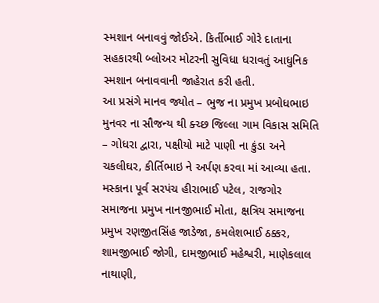સ્મશાન બનાવવું જોઈએ. કિર્તીભાઈ ગોરે દાતાના સહકારથી બ્લોઅર મોટરની સુવિધા ધરાવતું આધુનિક સ્મશાન બનાવવાની જાહેરાત કરી હતી.
આ પ્રસંગે માનવ જ્યોત – ભુજ ના પ્રમુખ પ્રબોધભાઇ મુનવર ના સૌજન્ય થી ક્ચ્છ જિલ્લા ગામ વિકાસ સમિતિ – ગોધરા દ્વારા, પક્ષીયો માટે પાણી ના કુંડા અને ચકલીઘર, કીર્તિભાઇ ને અર્પણ કરવા માં આવ્યા હતા. મસ્કાના પૂર્વ સરપંચ હીરાભાઈ પટેલ, રાજગોર સમાજના પ્રમુખ નાનજીભાઈ મોતા, ક્ષત્રિય સમાજના પ્રમુખ રણજીતસિંહ જાડેજા, કમલેશભાઈ ઠક્કર, શામજીભાઈ જોગી, દામજીભાઈ મહેશ્વરી, માણેકલાલ નાથાણી,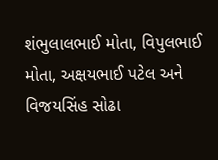શંભુલાલભાઈ મોતા, વિપુલભાઈ મોતા, અક્ષયભાઈ પટેલ અને વિજયસિંહ સોઢા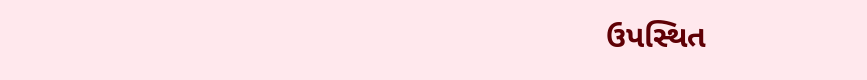ઉપસ્થિત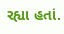રહ્યા હતાં.